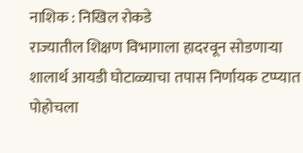नाशिक : निखिल रोकडे
राज्यातील शिक्षण विभागाला हादरवून सोडणाऱ्या शालार्थ आयडी घोटाळ्याचा तपास निर्णायक टप्प्यात पोहोचला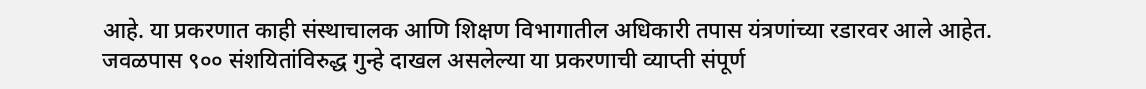आहे. या प्रकरणात काही संस्थाचालक आणि शिक्षण विभागातील अधिकारी तपास यंत्रणांच्या रडारवर आले आहेत. जवळपास ९०० संशयितांविरुद्ध गुन्हे दाखल असलेल्या या प्रकरणाची व्याप्ती संपूर्ण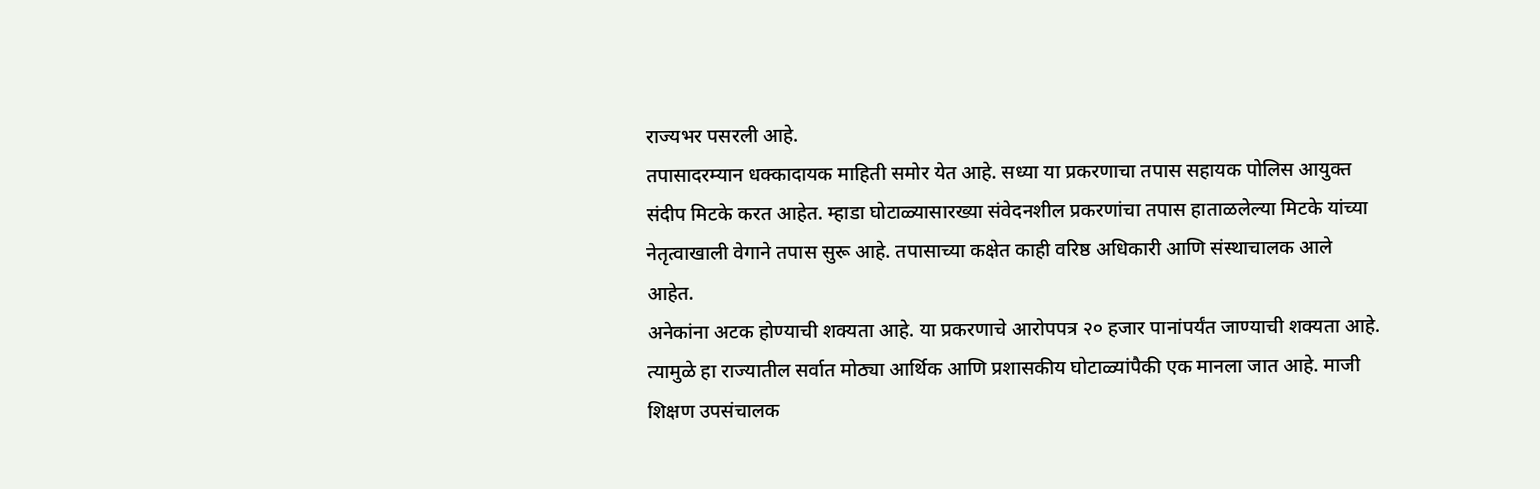राज्यभर पसरली आहे.
तपासादरम्यान धक्कादायक माहिती समोर येत आहे. सध्या या प्रकरणाचा तपास सहायक पोलिस आयुक्त संदीप मिटके करत आहेत. म्हाडा घोटाळ्यासारख्या संवेदनशील प्रकरणांचा तपास हाताळलेल्या मिटके यांच्या नेतृत्वाखाली वेगाने तपास सुरू आहे. तपासाच्या कक्षेत काही वरिष्ठ अधिकारी आणि संस्थाचालक आले आहेत.
अनेकांना अटक होण्याची शक्यता आहे. या प्रकरणाचे आरोपपत्र २० हजार पानांपर्यंत जाण्याची शक्यता आहे. त्यामुळे हा राज्यातील सर्वात मोठ्या आर्थिक आणि प्रशासकीय घोटाळ्यांपैकी एक मानला जात आहे. माजी शिक्षण उपसंचालक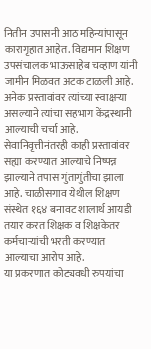नितीन उपासनी आठ महिन्यांपासून कारागृहात आहेत. विद्यमान शिक्षण उपसंचालक भाऊसाहेब चव्हाण यांनी जामीन मिळवत अटक टाळली आहे.
अनेक प्रस्तावांवर त्यांच्या स्वाक्षऱ्या असल्याने त्यांचा सहभाग केंद्रस्थानी आल्याची चर्चा आहे. सेवानिवृत्तीनंतरही काही प्रस्तावांवर सह्या करण्यात आल्याचे निष्पन्न झाल्याने तपास गुंतागुंतीचा झाला आहे. चाळीसगाव येथील शिक्षण संस्थेत १६४ बनावट शालार्थ आयडी तयार करत शिक्षक व शिक्षकेतर कर्मचाऱ्यांची भरती करण्यात आल्याचा आरोप आहे.
या प्रकरणात कोट्यवधी रुपयांचा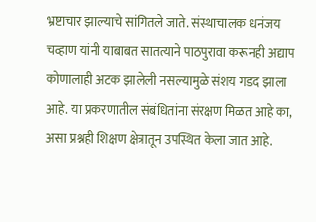भ्रष्टाचार झाल्याचे सांगितले जाते. संस्थाचालक धनंजय चव्हाण यांनी याबाबत सातत्याने पाठपुरावा करूनही अद्याप कोणालाही अटक झालेली नसल्यामुळे संशय गडद झाला आहे. या प्रकरणातील संबंधितांना संरक्षण मिळत आहे का, असा प्रश्नही शिक्षण क्षेत्रातून उपस्थित केला जात आहे.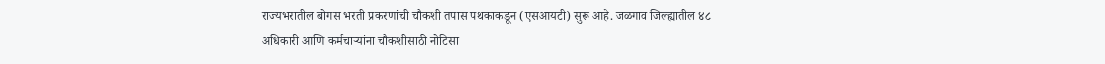राज्यभरातील बोगस भरती प्रकरणांची चौकशी तपास पथकाकडून (एसआयटी) सुरू आहे. जळगाव जिल्ह्यातील ४८ अधिकारी आणि कर्मचाऱ्यांना चौकशीसाठी नोटिसा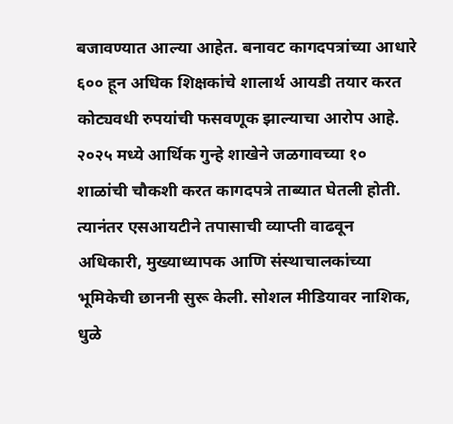बजावण्यात आल्या आहेत. बनावट कागदपत्रांच्या आधारे ६०० हून अधिक शिक्षकांचे शालार्थ आयडी तयार करत कोट्यवधी रुपयांची फसवणूक झाल्याचा आरोप आहे. २०२५ मध्ये आर्थिक गुन्हे शाखेने जळगावच्या १० शाळांची चौकशी करत कागदपत्रे ताब्यात घेतली होती.
त्यानंतर एसआयटीने तपासाची व्याप्ती वाढवून अधिकारी, मुख्याध्यापक आणि संस्थाचालकांच्या भूमिकेची छाननी सुरू केली. सोशल मीडियावर नाशिक, धुळे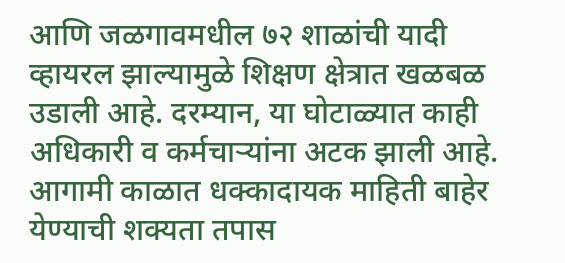आणि जळगावमधील ७२ शाळांची यादी व्हायरल झाल्यामुळे शिक्षण क्षेत्रात खळबळ उडाली आहे. दरम्यान, या घोटाळ्यात काही अधिकारी व कर्मचाऱ्यांना अटक झाली आहे. आगामी काळात धक्कादायक माहिती बाहेर येण्याची शक्यता तपास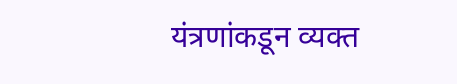यंत्रणांकडून व्यक्त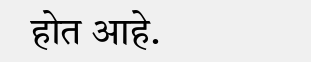होत आहे.